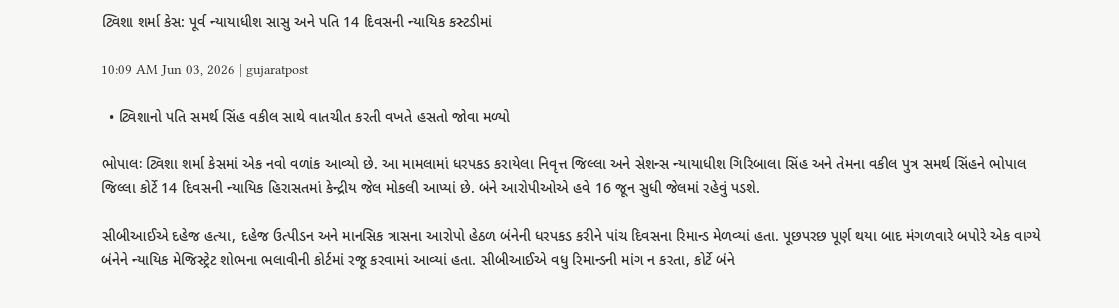ટ્વિશા શર્મા કેસ: પૂર્વ ન્યાયાધીશ સાસુ અને પતિ 14 દિવસની ન્યાયિક કસ્ટડીમાં

10:09 AM Jun 03, 2026 | gujaratpost

  • ટ્વિશાનો પતિ સમર્થ સિંહ વકીલ સાથે વાતચીત કરતી વખતે હસતો જોવા મળ્યો

ભોપાલઃ ટ્વિશા શર્મા કેસમાં એક નવો વળાંક આવ્યો છે. આ મામલામાં ધરપકડ કરાયેલા નિવૃત્ત જિલ્લા અને સેશન્સ ન્યાયાધીશ ગિરિબાલા સિંહ અને તેમના વકીલ પુત્ર સમર્થ સિંહને ભોપાલ જિલ્લા કોર્ટે 14 દિવસની ન્યાયિક હિરાસતમાં કેન્દ્રીય જેલ મોકલી આપ્યાં છે. બંને આરોપીઓએ હવે 16 જૂન સુધી જેલમાં રહેવું પડશે.

સીબીઆઈએ દહેજ હત્યા, દહેજ ઉત્પીડન અને માનસિક ત્રાસના આરોપો હેઠળ બંનેની ધરપકડ કરીને પાંચ દિવસના રિમાન્ડ મેળવ્યાં હતા. પૂછપરછ પૂર્ણ થયા બાદ મંગળવારે બપોરે એક વાગ્યે બંનેને ન્યાયિક મેજિસ્ટ્રેટ શોભના ભલાવીની કોર્ટમાં રજૂ કરવામાં આવ્યાં હતા. સીબીઆઈએ વધુ રિમાન્ડની માંગ ન કરતા, કોર્ટે બંને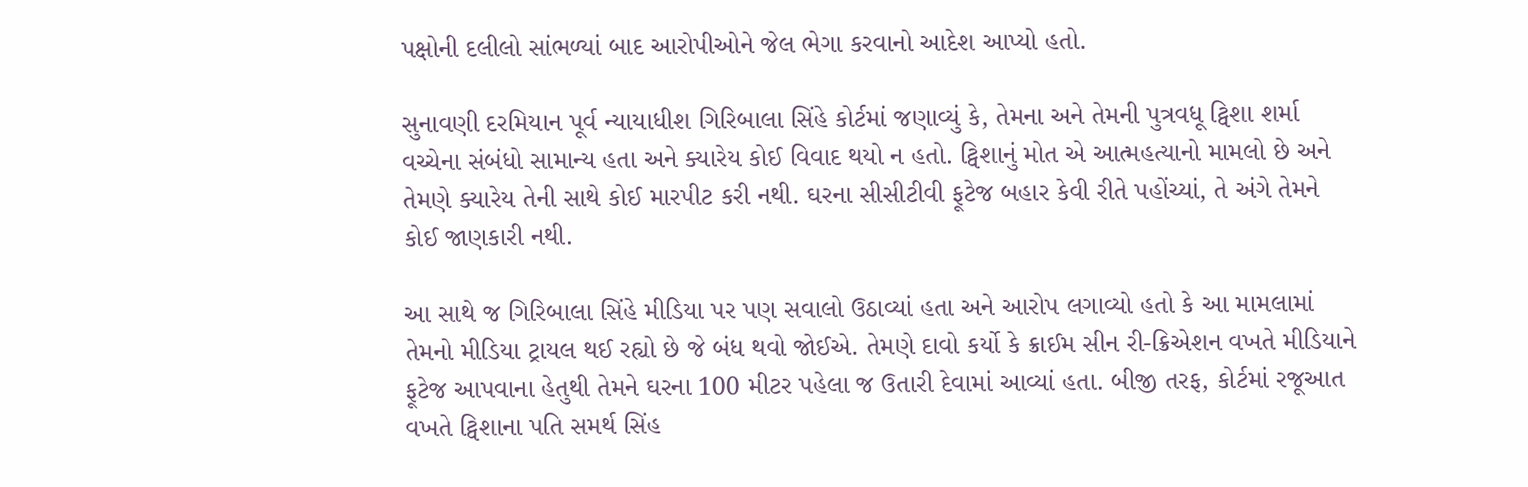પક્ષોની દલીલો સાંભળ્યાં બાદ આરોપીઓને જેલ ભેગા કરવાનો આદેશ આપ્યો હતો.

સુનાવણી દરમિયાન પૂર્વ ન્યાયાધીશ ગિરિબાલા સિંહે કોર્ટમાં જણાવ્યું કે, તેમના અને તેમની પુત્રવધૂ ટ્વિશા શર્મા વચ્ચેના સંબંધો સામાન્ય હતા અને ક્યારેય કોઈ વિવાદ થયો ન હતો. ટ્વિશાનું મોત એ આત્મહત્યાનો મામલો છે અને તેમણે ક્યારેય તેની સાથે કોઈ મારપીટ કરી નથી. ઘરના સીસીટીવી ફૂટેજ બહાર કેવી રીતે પહોંચ્યાં, તે અંગે તેમને કોઈ જાણકારી નથી.

આ સાથે જ ગિરિબાલા સિંહે મીડિયા પર પણ સવાલો ઉઠાવ્યાં હતા અને આરોપ લગાવ્યો હતો કે આ મામલામાં તેમનો મીડિયા ટ્રાયલ થઈ રહ્યો છે જે બંધ થવો જોઈએ. તેમણે દાવો કર્યો કે ક્રાઈમ સીન રી-ક્રિએશન વખતે મીડિયાને ફૂટેજ આપવાના હેતુથી તેમને ઘરના 100 મીટર પહેલા જ ઉતારી દેવામાં આવ્યાં હતા. બીજી તરફ, કોર્ટમાં રજૂઆત વખતે ટ્વિશાના પતિ સમર્થ સિંહ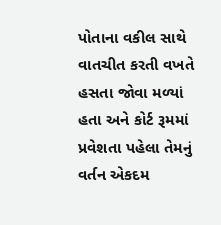પોતાના વકીલ સાથે વાતચીત કરતી વખતે હસતા જોવા મળ્યાં હતા અને કોર્ટ રૂમમાં પ્રવેશતા પહેલા તેમનું વર્તન એકદમ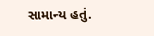સામાન્ય હતું.